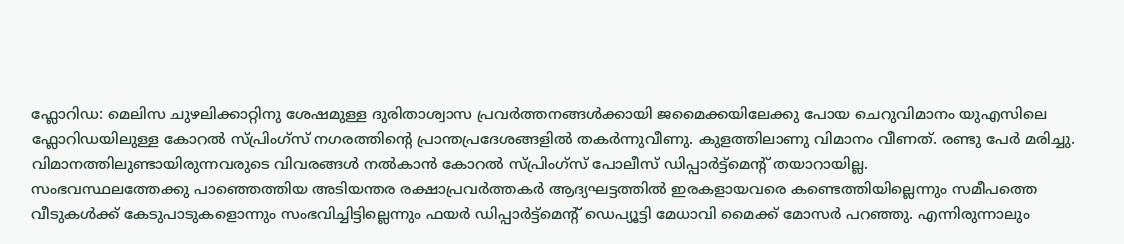ഫ്ലോറിഡ: മെലിസ ചുഴലിക്കാറ്റിനു ശേഷമുള്ള ദുരിതാശ്വാസ പ്രവർത്തനങ്ങൾക്കായി ജമൈക്കയിലേക്കു പോയ ചെറുവിമാനം യുഎസിലെ ഫ്ലോറിഡയിലുള്ള കോറൽ സ്പ്രിംഗ്സ് നഗരത്തിന്റെ പ്രാന്തപ്രദേശങ്ങളിൽ തകർന്നുവീണു. കുളത്തിലാണു വിമാനം വീണത്. രണ്ടു പേർ മരിച്ചു.
വിമാനത്തിലുണ്ടായിരുന്നവരുടെ വിവരങ്ങൾ നൽകാൻ കോറൽ സ്പ്രിംഗ്സ് പോലീസ് ഡിപ്പാർട്ട്മെന്റ് തയാറായില്ല.
സംഭവസ്ഥലത്തേക്കു പാഞ്ഞെത്തിയ അടിയന്തര രക്ഷാപ്രവർത്തകർ ആദ്യഘട്ടത്തിൽ ഇരകളായവരെ കണ്ടെത്തിയില്ലെന്നും സമീപത്തെ വീടുകൾക്ക് കേടുപാടുകളൊന്നും സംഭവിച്ചിട്ടില്ലെന്നും ഫയർ ഡിപ്പാർട്ട്മെന്റ് ഡെപ്യൂട്ടി മേധാവി മൈക്ക് മോസർ പറഞ്ഞു. എന്നിരുന്നാലും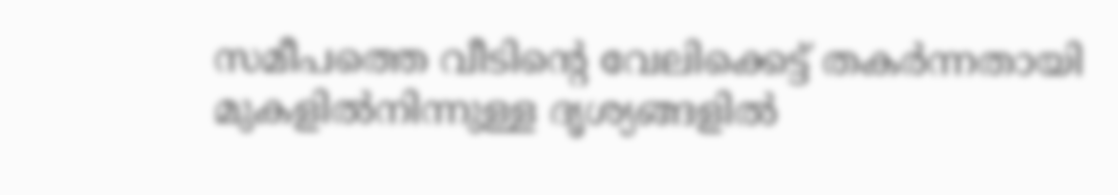സമീപത്തെ വീടിന്റെ വേലിക്കെട്ട് തകർന്നതായി മുകളിൽനിന്നുള്ള ദൃശ്യങ്ങളിൽ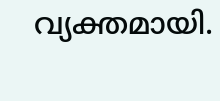വ്യക്തമായി.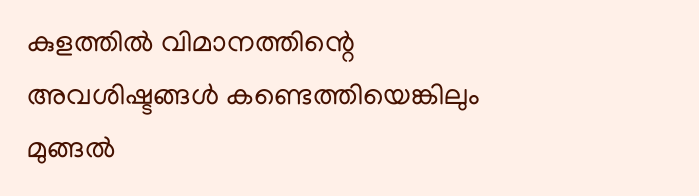കുളത്തിൽ വിമാനത്തിന്റെ അവശിഷ്ടങ്ങൾ കണ്ടെത്തിയെങ്കിലും മുങ്ങൽ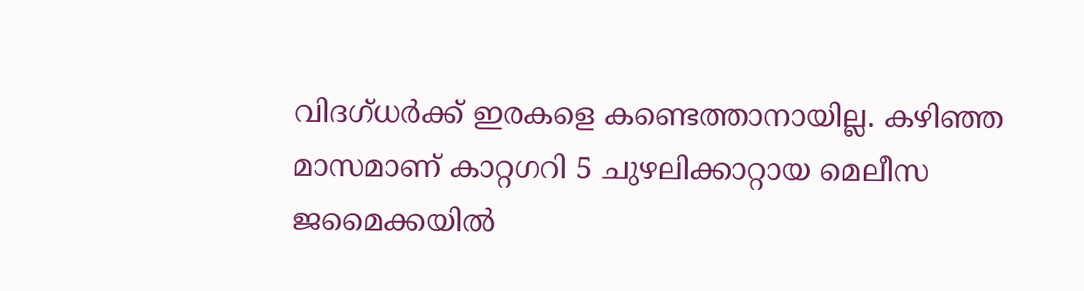വിദഗ്ധർക്ക് ഇരകളെ കണ്ടെത്താനായില്ല. കഴിഞ്ഞ മാസമാണ് കാറ്റഗറി 5 ചുഴലിക്കാറ്റായ മെലീസ ജമൈക്കയിൽ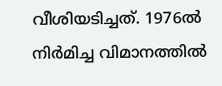വീശിയടിച്ചത്. 1976ൽ നിർമിച്ച വിമാനത്തിൽ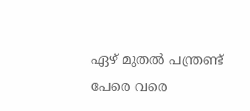ഏഴ് മുതൽ പന്ത്രണ്ട് പേരെ വരെ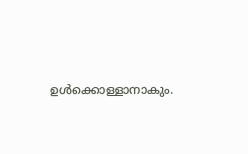ഉൾക്കൊള്ളാനാകും.